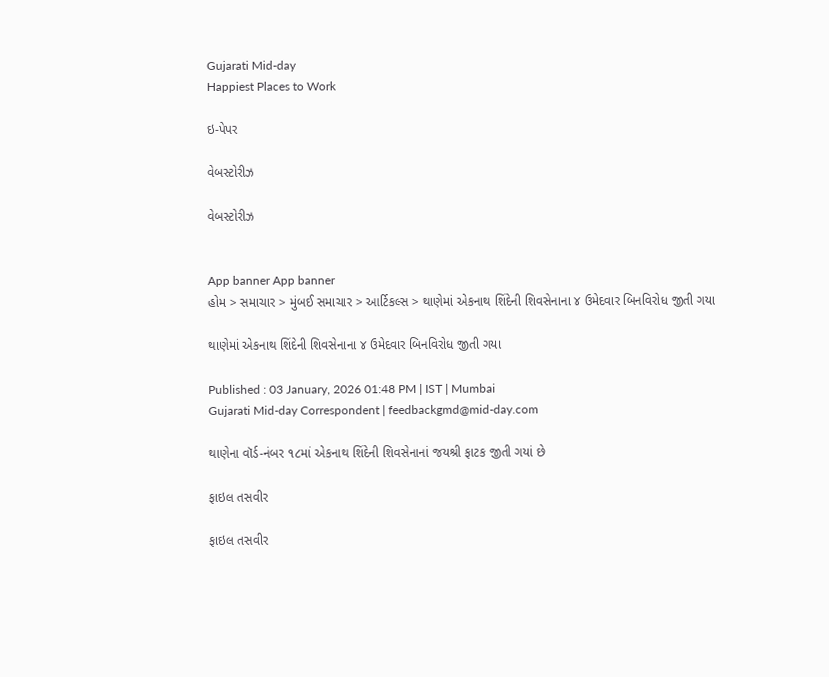Gujarati Mid-day
Happiest Places to Work

ઇ-પેપર

વેબસ્ટોરીઝ

વેબસ્ટોરીઝ


App banner App banner
હોમ > સમાચાર > મુંબઈ સમાચાર > આર્ટિકલ્સ > થાણેમાં એકનાથ શિંદેની શિવસેનાના ૪ ઉમેદવાર બિનવિરોધ જીતી ગયા

થાણેમાં એકનાથ શિંદેની શિવસેનાના ૪ ઉમેદવાર બિનવિરોધ જીતી ગયા

Published : 03 January, 2026 01:48 PM | IST | Mumbai
Gujarati Mid-day Correspondent | feedbackgmd@mid-day.com

થાણેના વૉર્ડ-નંબર ૧૮માં એકનાથ શિંદેની શિવસેનાનાં જયશ્રી ફાટક જીતી ગયાં છે

ફાઇલ તસવીર

ફાઇલ તસવીર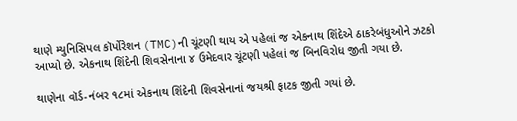થાણે મ્યુનિસિપલ કૉર્પોરેશન (TMC)ની ચૂંટણી થાય એ પહેલાં જ એકનાથ શિંદેએ ઠાકરેબંધુઓને ઝટકો આપ્યો છે. એકનાથ શિંદેની શિવસેનાના ૪ ઉમેદવાર ચૂંટણી પહેલાં જ બિનવિરોધ જીતી ગયા છે.

થાણેના વૉર્ડ-નંબર ૧૮માં એકનાથ શિંદેની શિવસેનાનાં જયશ્રી ફાટક જીતી ગયાં છે.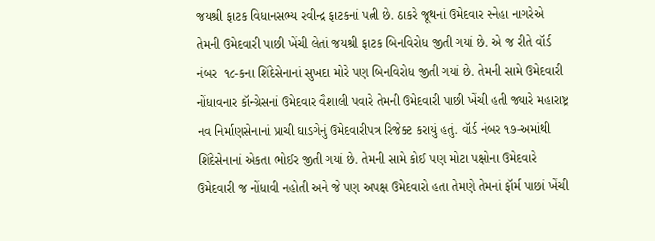જયશ્રી ફાટક વિધાનસભ્ય રવીન્દ્ર ફાટકનાં પત્ની છે. ઠાકરે જૂથનાં ઉમેદવાર સ્નેહા નાગરેએ તેમની ઉમેદવારી પાછી ખેંચી લેતાં જયશ્રી ફાટક બિનવિરોધ જીતી ગયાં છે. એ જ રીતે વૉર્ડ નંબર  ૧૮-કના શિંદેસેનાનાં સુખદા મોરે પણ બિનવિરોધ જીતી ગયાં છે. તેમની સામે ઉમેદવારી નોંધાવનાર કૉન્ગ્રેસનાં ઉમેદવાર વૈશાલી પવારે તેમની ઉમેદવારી પાછી ખેંચી હતી જ્યારે મહારાષ્ટ્ર નવ નિર્માણસેનાનાં પ્રાચી ઘાડગેનું ઉમેદવારીપત્ર રિજેક્ટ કરાયું હતું. વૉર્ડ નંબર ૧૭-અમાંથી શિંદેસેનાનાં એકતા ભોઈર જીતી ગયાં છે. તેમની સામે કોઈ પણ મોટા પક્ષોના ઉમેદવારે ઉમેદવારી જ નોંધાવી નહોતી અને જે પણ અપક્ષ ઉમેદવારો હતા તેમણે તેમનાં ફૉર્મ પાછાં ખેંચી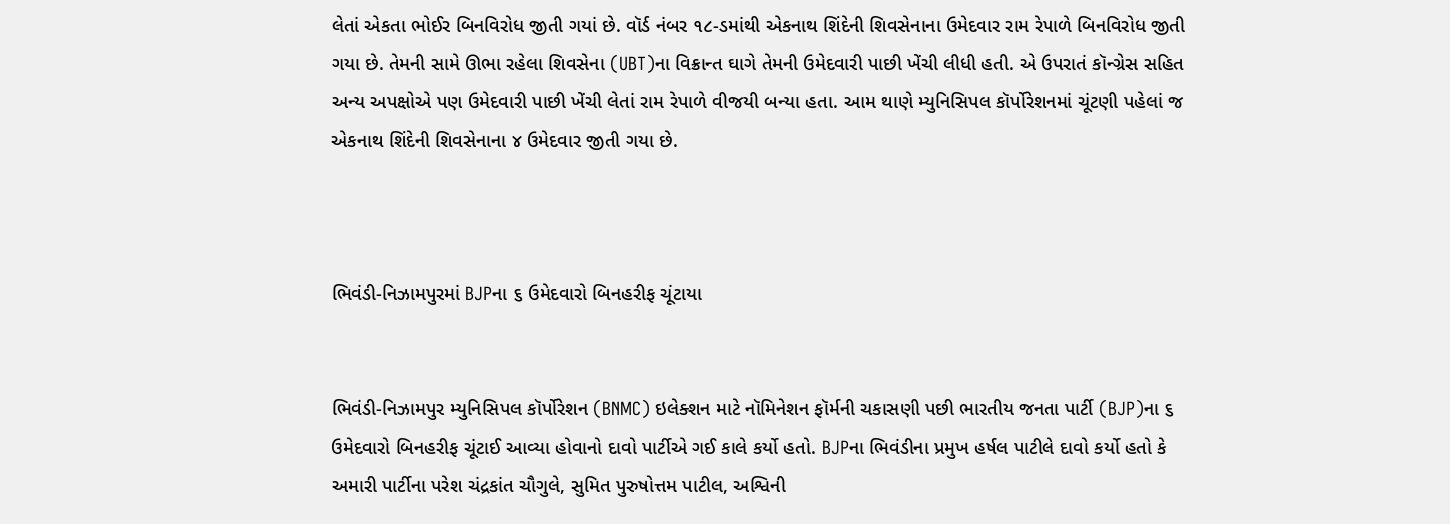લેતાં એકતા ભોઈર બિનવિરોધ જીતી ગયાં છે. વૉર્ડ નંબર ૧૮-ડમાંથી એકનાથ શિંદેની શિવસેનાના ઉમેદવાર રામ રેપાળે બિનવિરોધ જીતી ગયા છે. તેમની સામે ઊભા રહેલા શિવસેના (UBT)ના વિક્રાન્ત ઘાગે તેમની ઉમેદવારી પાછી ખેંચી લીધી હતી. એ ઉપરાતં કૉન્ગ્રેસ સહિત અન્ય અપક્ષોએ પણ ઉમેદવારી પાછી ખેંચી લેતાં રામ રેપાળે વીજયી બન્યા હતા. આમ થાણે મ્યુનિસિપલ કૉર્પોરેશનમાં ચૂંટણી પહેલાં જ એકનાથ શિંદેની શિવસેનાના ૪ ઉમેદવાર જીતી ગયા છે.



ભિવંડી-નિઝામપુરમાં BJPના ૬ ઉમેદવારો બિનહરીફ ચૂંટાયા


ભિવંડી-નિઝામપુર મ્યુનિસિપલ કૉર્પોરેશન (BNMC) ઇલેક્શન માટે નૉમિનેશન ફૉર્મની ચકાસણી પછી ભારતીય જનતા પાર્ટી (BJP)ના ૬ ઉમેદવારો બિનહરીફ ચૂંટાઈ આવ્યા હોવાનો દાવો પાર્ટીએ ગઈ કાલે કર્યો હતો. BJPના ભિવંડીના પ્રમુખ હર્ષલ પાટીલે દાવો કર્યો હતો કે અમારી પાર્ટીના પરેશ ચંદ્રકાંત ચૌગુલે, સુમિત પુરુષોત્તમ પાટીલ, અશ્વિની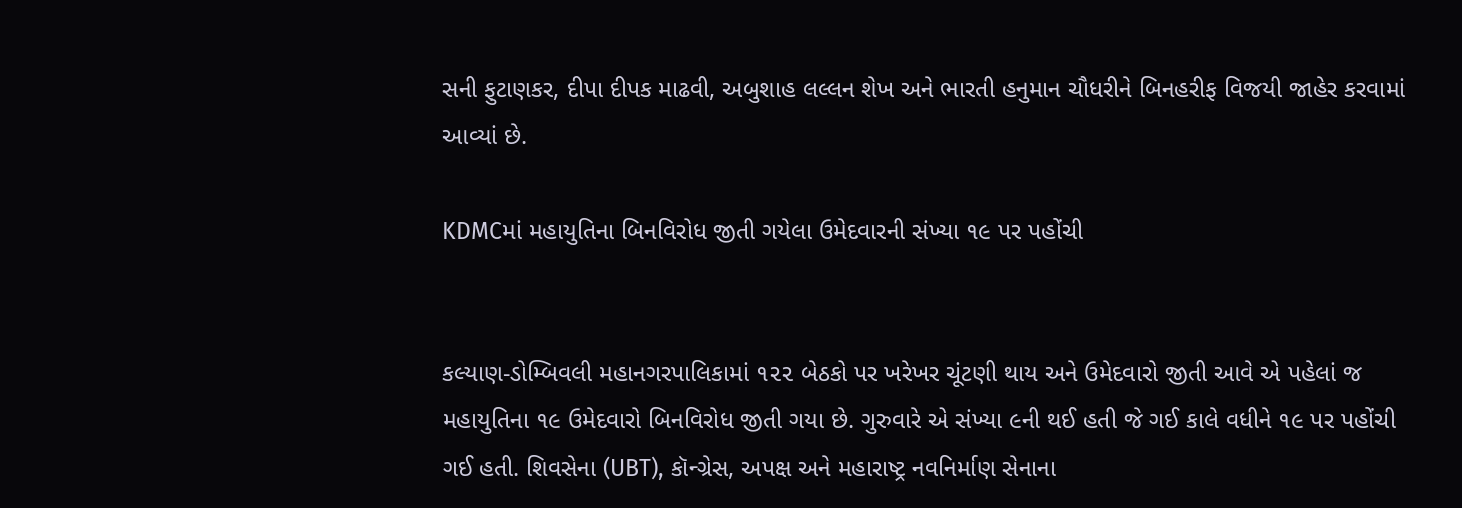સની ફુટાણકર, દીપા દીપક માઢવી, અબુશાહ લલ્લન શેખ અને ભારતી હનુમાન ચૌધરીને બિનહરીફ વિજયી જાહેર કરવામાં આવ્યાં છે.

KDMCમાં મહાયુતિના બિનવિરોધ જીતી ગયેલા ઉમેદવારની સંખ્યા ૧૯ પર પહોંચી


કલ્યાણ-ડોમ્બિવલી મહાનગરપાલિકામાં ૧૨૨ બેઠકો પર ખરેખર ચૂંટણી થાય અને ઉમેદવારો જીતી આવે એ પહેલાં જ મહાયુતિના ૧૯ ઉમેદવારો બિનવિરોધ જીતી ગયા છે. ગુરુવારે એ સંખ્યા ૯ની થઈ હતી જે ગઈ કાલે વધીને ૧૯ પર પહોંચી ગઈ હતી. શિવસેના (UBT), કૉન્ગ્રેસ, અપક્ષ અને મહારાષ્ટ્ર નવનિર્માણ સેનાના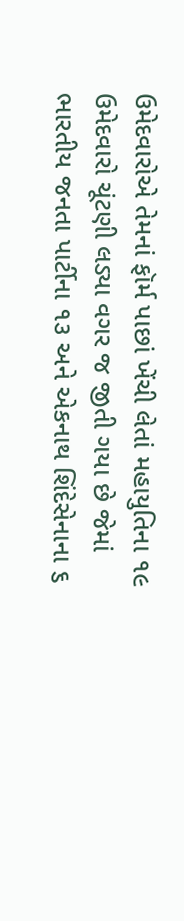ઉમેદવારોએ તેમનાં ફૉર્મ પાછાં ખેંચી લેતાં મહાયુતિના ૧૯ ઉમેદવારો ચૂંટણી લડ્યા વગર જ જીતી ગયા છે જેમાં ભારતીય જનતા પાર્ટીના ૧૩ અને એકનાથ શિંદેસેનાના ૬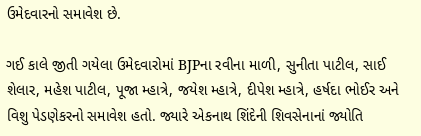ઉમેદવારનો સમાવેશ છે.

ગઈ કાલે જીતી ગયેલા ઉમેદવારોમાં BJPના રવીના માળી, સુનીતા પાટીલ, સાઈ શેલાર, મહેશ પાટીલ, પૂજા મ્હાત્રે, જયેશ મ્હાત્રે, દીપેશ મ્હાત્રે, હર્ષદા ભોઈર અને વિશુ પેડણેકરનો સમાવેશ હતો. જ્યારે એકનાથ શિંદેની શિવસેનાનાં જ્યોતિ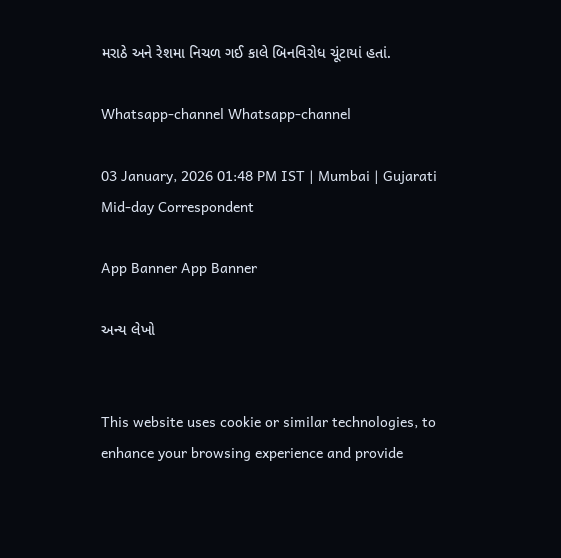મરાઠે અને રેશમા નિચળ ગઈ કાલે બિનવિરોધ ચૂંટાયાં હતાં.

Whatsapp-channel Whatsapp-channel

03 January, 2026 01:48 PM IST | Mumbai | Gujarati Mid-day Correspondent

App Banner App Banner

અન્ય લેખો


This website uses cookie or similar technologies, to enhance your browsing experience and provide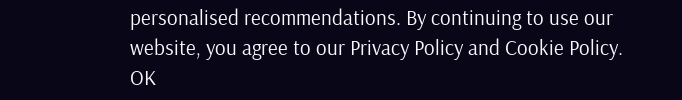personalised recommendations. By continuing to use our website, you agree to our Privacy Policy and Cookie Policy. OK